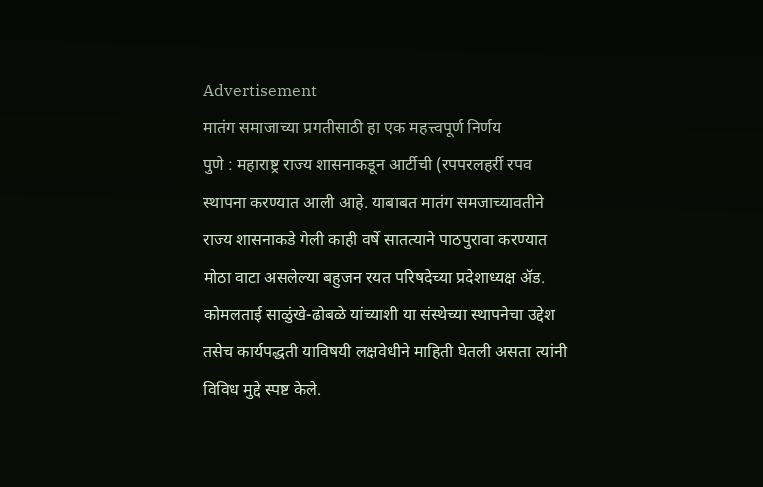Advertisement
मातंग समाजाच्या प्रगतीसाठी हा एक महत्त्वपूर्ण निर्णय
पुणे : महाराष्ट्र राज्य शासनाकडून आर्टीची (रपपरलहर्री रपव स्थापना करण्यात आली आहे. याबाबत मातंग समजाच्यावतीने राज्य शासनाकडे गेली काही वर्षे सातत्याने पाठपुरावा करण्यात मोठा वाटा असलेल्या बहुजन रयत परिषदेच्या प्रदेशाध्यक्ष ॲड. कोमलताई साळुंखे-ढोबळे यांच्याशी या संस्थेच्या स्थापनेचा उद्देश तसेच कार्यपद्धती याविषयी लक्षवेधीने माहिती घेतली असता त्यांनी विविध मुद्दे स्पष्ट केले.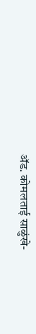ॲड. कोमलताई साळुंखे-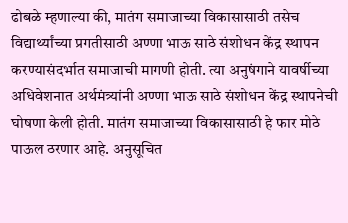ढोबळे म्हणाल्या की, मातंग समाजाच्या विकासासाठी तसेच विद्यार्थ्यांच्या प्रगतीसाठी अण्णा भाऊ साठे संशोधन केंद्र स्थापन करण्यासंदर्भात समाजाची मागणी होती. त्या अनुषंगाने यावर्षीच्या अधिवेशनात अर्थमंत्र्यांनी अण्णा भाऊ साठे संशोधन केंद्र स्थापनेची घोषणा केली होती. मातंग समाजाच्या विकासासाठी हे फार मोठे पाऊल ठरणार आहे. अनुसूचित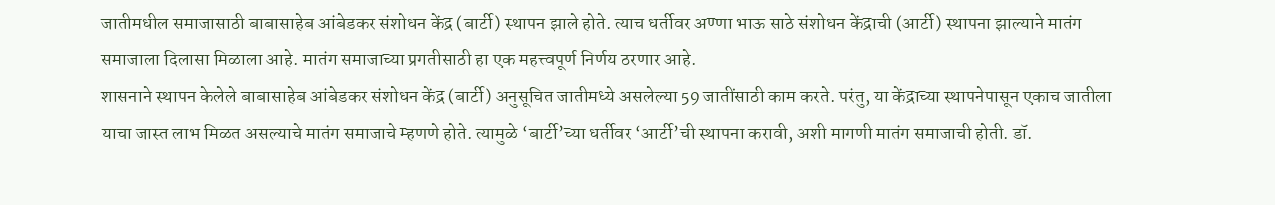जातीमधील समाजासाठी बाबासाहेब आंबेडकर संशोधन केंद्र (बार्टी) स्थापन झाले होते. त्याच धर्तीवर अण्णा भाऊ साठे संशोधन केंद्राची (आर्टी) स्थापना झाल्याने मातंग समाजाला दिलासा मिळाला आहे. मातंग समाजाच्या प्रगतीसाठी हा एक महत्त्वपूर्ण निर्णय ठरणार आहे.
शासनाने स्थापन केलेले बाबासाहेब आंबेडकर संशोधन केंद्र (बार्टी) अनुसूचित जातीमध्ये असलेल्या 59 जातींसाठी काम करते. परंतु, या केंद्राच्या स्थापनेपासून एकाच जातीला याचा जास्त लाभ मिळत असल्याचे मातंग समाजाचे म्हणणे होते. त्यामुळे ‘बार्टी’च्या धर्तीवर ‘आर्टी’ची स्थापना करावी, अशी मागणी मातंग समाजाची होती. डॉ.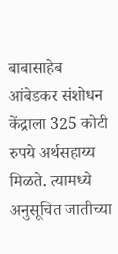बाबासाहेब आंबेडकर संशोधन केंद्राला 325 कोटी रुपये अर्थसहाय्य मिळते. त्यामध्ये अनुसूचित जातीच्या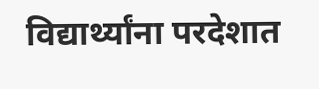विद्यार्थ्यांना परदेशात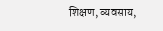शिक्षण, व्यवसाय,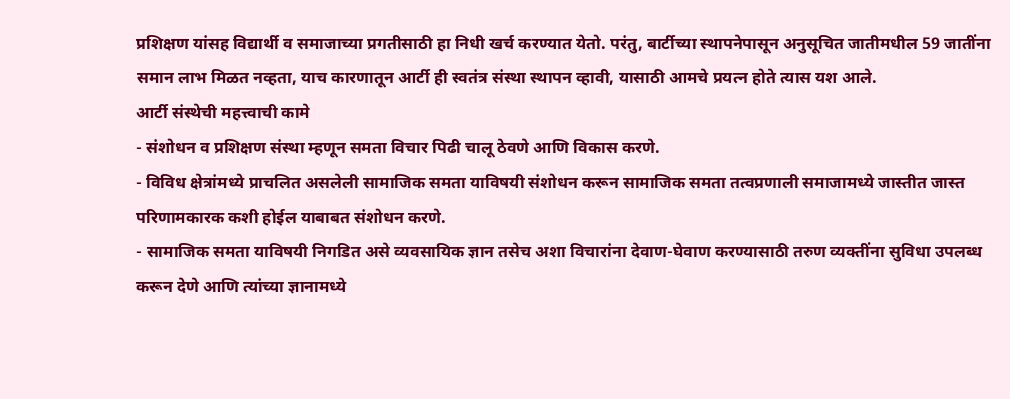प्रशिक्षण यांसह विद्यार्थी व समाजाच्या प्रगतीसाठी हा निधी खर्च करण्यात येतो. परंतु, बार्टीच्या स्थापनेपासून अनुसूचित जातीमधील 59 जातींना समान लाभ मिळत नव्हता, याच कारणातून आर्टी ही स्वतंत्र संस्था स्थापन व्हावी, यासाठी आमचे प्रयत्न होते त्यास यश आले.
आर्टी संस्थेची महत्त्वाची कामे
- संशोधन व प्रशिक्षण संस्था म्हणून समता विचार पिढी चालू ठेवणे आणि विकास करणे.
- विविध क्षेत्रांमध्ये प्राचलित असलेली सामाजिक समता याविषयी संशोधन करून सामाजिक समता तत्वप्रणाली समाजामध्ये जास्तीत जास्त परिणामकारक कशी होईल याबाबत संशोधन करणे.
- सामाजिक समता याविषयी निगडित असे व्यवसायिक ज्ञान तसेच अशा विचारांना देवाण-घेवाण करण्यासाठी तरुण व्यक्तींना सुविधा उपलब्ध करून देणे आणि त्यांच्या ज्ञानामध्ये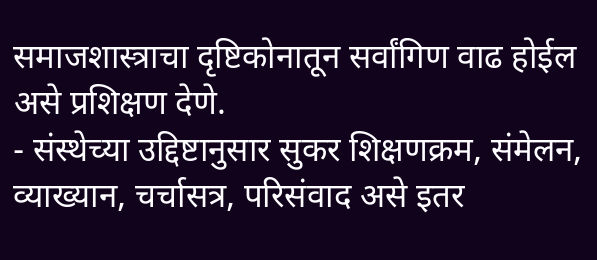समाजशास्त्राचा दृष्टिकोनातून सर्वांगिण वाढ होईल असे प्रशिक्षण देणे.
- संस्थेच्या उद्दिष्टानुसार सुकर शिक्षणक्रम, संमेलन, व्याख्यान, चर्चासत्र, परिसंवाद असे इतर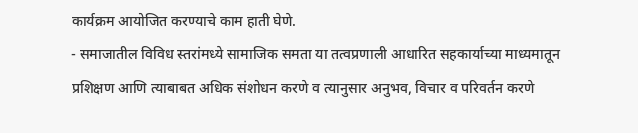कार्यक्रम आयोजित करण्याचे काम हाती घेणे.
- समाजातील विविध स्तरांमध्ये सामाजिक समता या तत्वप्रणाली आधारित सहकार्याच्या माध्यमातून प्रशिक्षण आणि त्याबाबत अधिक संशोधन करणे व त्यानुसार अनुभव, विचार व परिवर्तन करणे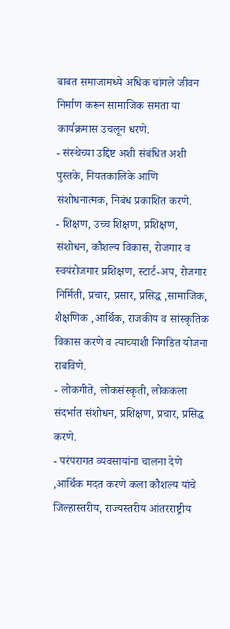बाबत समाजामध्ये अधिक चांगले जीवन निर्माण करून सामाजिक समता या कार्यक्रमास उचलून धरणे.
- संस्थेच्या उद्दिष्ट अशी संबंधित अशी पुस्तके, नियतकालिके आणि संशोधनात्मक, निबंध प्रकाशित करणे.
- शिक्षण, उच्च शिक्षण, प्रशिक्षण, संशोधन, कौशल्य विकास, रोजगार व स्वयंरोजगार प्रशिक्षण, स्टार्ट-अप, रोजगार निर्मिती, प्रचार, प्रसार, प्रसिद्ध ,सामाजिक, शैक्षणिक ,आर्थिक, राजकीय व सांस्कृतिक विकास करणे व त्याच्याशी निगडित योजना राबविणे.
- लोकगीते, लोकसंस्कृती, लोककला संदर्भात संशोधन, प्रशिक्षण, प्रचार, प्रसिद्ध करणे.
- परंपरागत व्यवसायांना चालना देणे ,आर्थिक मदत करणे कला कौशल्य यांचे जिल्हास्तरीय, राज्यस्तरीय आंतरराष्ट्रीय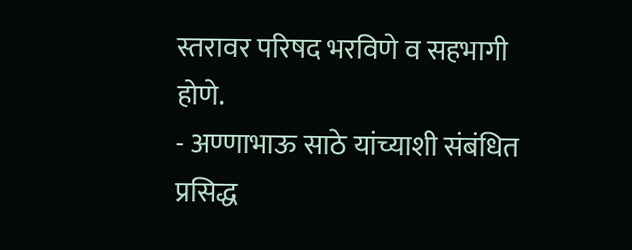स्तरावर परिषद भरविणे व सहभागी होणे.
- अण्णाभाऊ साठे यांच्याशी संबंधित प्रसिद्ध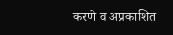करणे व अप्रकाशित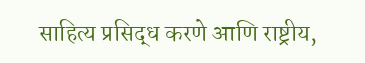साहित्य प्रसिद्ध करणे आणि राष्ट्रीय,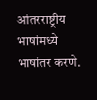आंतरराष्ट्रीय भाषांमध्ये भाषांतर करणे.